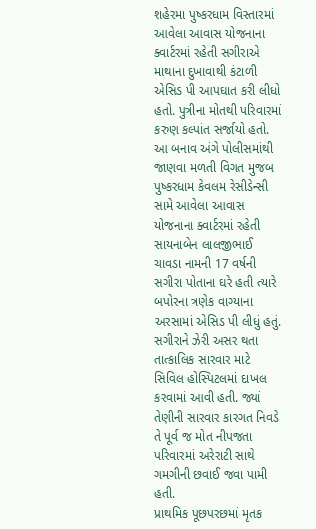શહેરમા પુષ્કરધામ વિસ્તારમાં આવેલા આવાસ યોજનાના ક્વાર્ટરમાં રહેતી સગીરાએ માથાના દુખાવાથી કંટાળી એસિડ પી આપઘાત કરી લીધો હતો. પુત્રીના મોતથી પરિવારમાં કરુણ કલ્પાંત સર્જાયો હતો.
આ બનાવ અંગે પોલીસમાંથી જાણવા મળતી વિગત મુજબ પુષ્કરધામ કેવલમ રેસીડેન્સી સામે આવેલા આવાસ યોજનાના ક્વાર્ટરમાં રહેતી સાયનાબેન લાલજીભાઈ ચાવડા નામની 17 વર્ષની સગીરા પોતાના ઘરે હતી ત્યારે બપોરના ત્રણેક વાગ્યાના અરસામાં એસિડ પી લીધું હતું. સગીરાને ઝેરી અસર થતા તાત્કાલિક સારવાર માટે સિવિલ હોસ્પિટલમાં દાખલ કરવામાં આવી હતી. જ્યાં તેણીની સારવાર કારગત નિવડે તે પૂર્વ જ મોત નીપજતા પરિવારમાં અરેરાટી સાથે ગમગીની છવાઈ જવા પામી હતી.
પ્રાથમિક પૂછપરછમાં મૃતક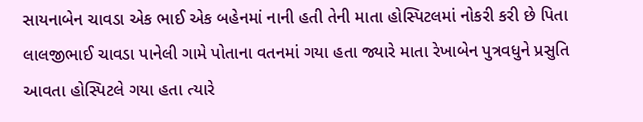સાયનાબેન ચાવડા એક ભાઈ એક બહેનમાં નાની હતી તેની માતા હોસ્પિટલમાં નોકરી કરી છે પિતા લાલજીભાઈ ચાવડા પાનેલી ગામે પોતાના વતનમાં ગયા હતા જ્યારે માતા રેખાબેન પુત્રવધુને પ્રસુતિ આવતા હોસ્પિટલે ગયા હતા ત્યારે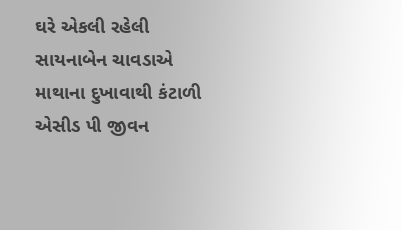ઘરે એકલી રહેલી સાયનાબેન ચાવડાએ માથાના દુખાવાથી કંટાળી એસીડ પી જીવન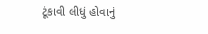ટૂંકાવી લીધું હોવાનું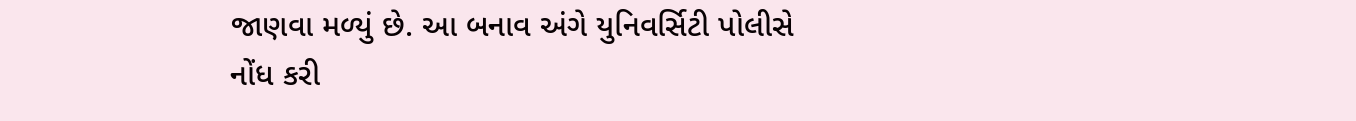જાણવા મળ્યું છે. આ બનાવ અંગે યુનિવર્સિટી પોલીસે નોંધ કરી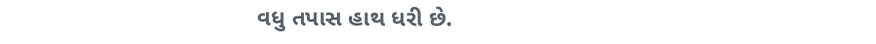વધુ તપાસ હાથ ધરી છે.